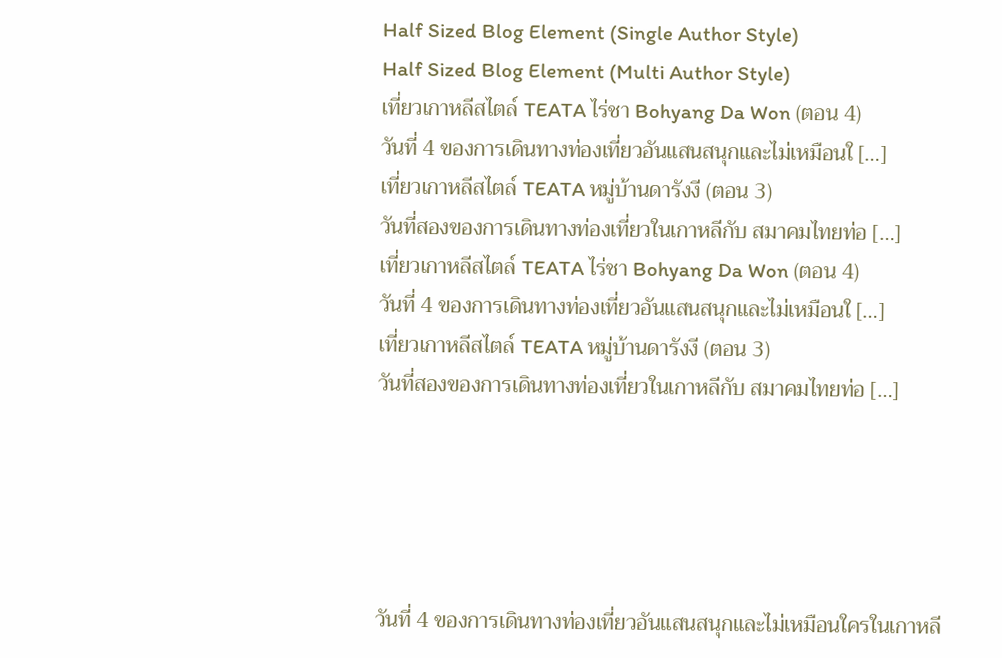Half Sized Blog Element (Single Author Style)
Half Sized Blog Element (Multi Author Style)
เที่ยวเกาหลีสไตล์ TEATA ไร่ชา Bohyang Da Won (ตอน 4)
วันที่ 4 ของการเดินทางท่องเที่ยวอันแสนสนุกและไม่เหมือนใ […]
เที่ยวเกาหลีสไตล์ TEATA หมู่บ้านดารังงี (ตอน 3)
วันที่สองของการเดินทางท่องเที่ยวในเกาหลีกับ สมาคมไทยท่อ […]
เที่ยวเกาหลีสไตล์ TEATA ไร่ชา Bohyang Da Won (ตอน 4)
วันที่ 4 ของการเดินทางท่องเที่ยวอันแสนสนุกและไม่เหมือนใ […]
เที่ยวเกาหลีสไตล์ TEATA หมู่บ้านดารังงี (ตอน 3)
วันที่สองของการเดินทางท่องเที่ยวในเกาหลีกับ สมาคมไทยท่อ […]





วันที่ 4 ของการเดินทางท่องเที่ยวอันแสนสนุกและไม่เหมือนใครในเกาหลี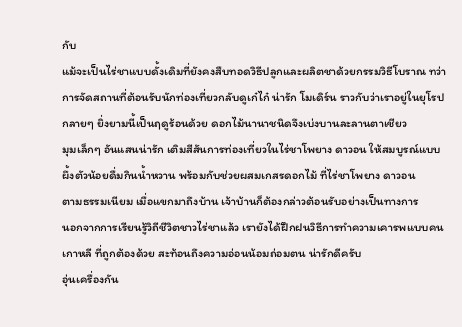กับ
แม้จะเป็นไร่ชาแบบดั้งเดิมที่ยังคงสืบทอดวิธีปลูกและผลิตชาด้วยกรรมวิธีโบราณ ทว่าการจัดสถานที่ต้อนรับนักท่องเที่ยวกลับดูเก๋ไก๋ น่ารัก โมเดิร์น ราวกับว่าเราอยู่ในยุโรปกลายๆ ยิ่งยามนี้เป็นฤดูร้อนด้วย ดอกไม้นานาชนิดจึงเบ่งบานละลานตาเชียว
มุมเล็กๆ อันแสนน่ารัก เติมสีสันการท่องเที่ยวในไร่ชาโพยาง ดาวอน ให้สมบูรณ์แบบ
ผึ้งตัวน้อยดื่มกินน้ำหวาน พร้อมกับช่วยผสมเกสรดอกไม้ ที่ไร่ชาโพยาง ดาวอน
ตามธรรมเนียม เมื่อแขกมาถึงบ้าน เจ้าบ้านก็ต้องกล่าวต้อนรับอย่างเป็นทางการ
นอกจากการเรียนรู้วิถีชีวิตชาวไร่ชาแล้ว เรายังได้ฝึกฝนวิธีการทำความเคารพแบบคนเกาหลี ที่ถูกต้องด้วย สะท้อนถึงความอ่อนน้อมถ่อมตน น่ารักดีครับ
อุ่นเครื่องกัน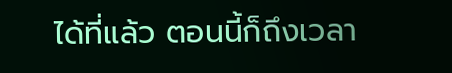ได้ที่แล้ว ตอนนี้ก็ถึงเวลา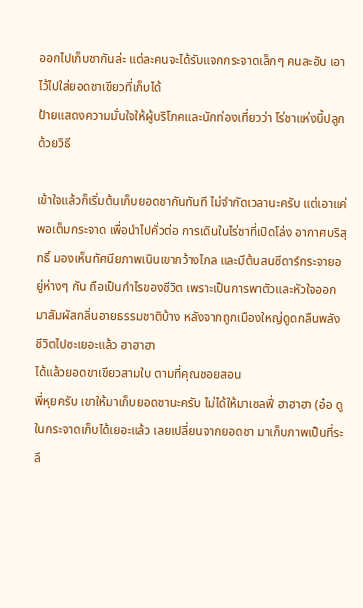ออกไปเก็บชากันล่ะ แต่ละคนจะได้รับแจกกระจาดเล็กๆ คนละอัน เอาไว้ไปใส่ยอดชาเขียวที่เก็บได้
ป้ายแสดงความมั่นใจให้ผู้บริโภคและนักท่องเที่ยวว่า โร่ชาแห่งนี้ปลูกด้วยวิธี

เข้าใจแล้วก็เริ่มต้นเก็บยอดชากันทันที ไม่จำกัดเวลานะครับ แต่เอาแค่พอเต็มกระจาด เพื่อนำไปคั่วต่อ การเดินในไร่ชาที่เปิดโล่ง อากาศบริสุทธิ์ มองเห็นทัศนียภาพเนินเขากว้างไกล และมีต้นสนซีดาร์กระจายอยู่ห่างๆ กัน ถือเป็นกำไรของชีวิต เพราะเป็นการพาตัวและหัวใจออกมาสัมผัสกลิ่นอายธรรมชาติบ้าง หลังจากถูกเมืองใหญ่ดูดกลืนพลังชีวิตไปซะเยอะแล้ว ฮาฮาฮา
ได้แล้วยอดขาเขียวสามใบ ตามที่คุณชอยสอน
พี่หุยครับ เขาให้มาเก็บยอดชานะครับ ไม่ได้ให้มาเซลฟี่ ฮาฮาฮา (อ๋อ ดูในกระจาดเก็บได้เยอะแล้ว เลยเปลี่ยนจากยอดชา มาเก็บภาพเป็นที่ระลึ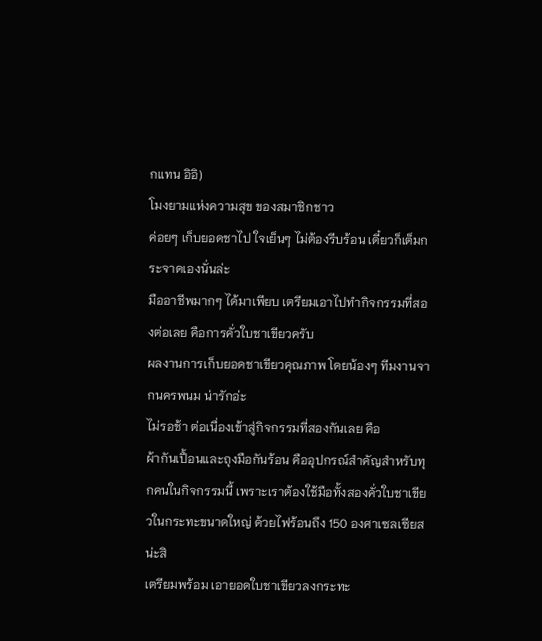กแทน อิอิ)
โมงยามแห่งความสุข ของสมาชิกชาว
ค่อยๆ เก็บยอดชาไป ใจเย็นๆ ไม่ต้องรีบร้อน เดี๋ยวก็เต็มกระจาดเองนั่นล่ะ
มืออาชีพมากๆ ได้มาเพียบ เตรียมเอาไปทำกิจกรรมที่สองต่อเลย คือการคั่วใบชาเขียวครับ
ผลงานการเก็บยอดชาเขียวคุณภาพ โดยน้องๆ ทีมงานจากนครพนม น่ารักอ่ะ
ไม่รอช้า ต่อเนื่องเข้าสู่กิจกรรมที่สองกันเลย คือ
ผ้ากันเปื้อนและถุงมือกันร้อน คืออุปกรณ์สำคัญสำหรับทุกคนในกิจกรรมนี้ เพราะเราต้องใช้มือทั้งสองคั่วใบชาเขียวในกระทะขนาดใหญ่ ด้วยไฟร้อนถึง 150 องศาเซลเซียส น่ะสิ
เตรียมพร้อม เอายอดใบชาเขียวลงกระทะ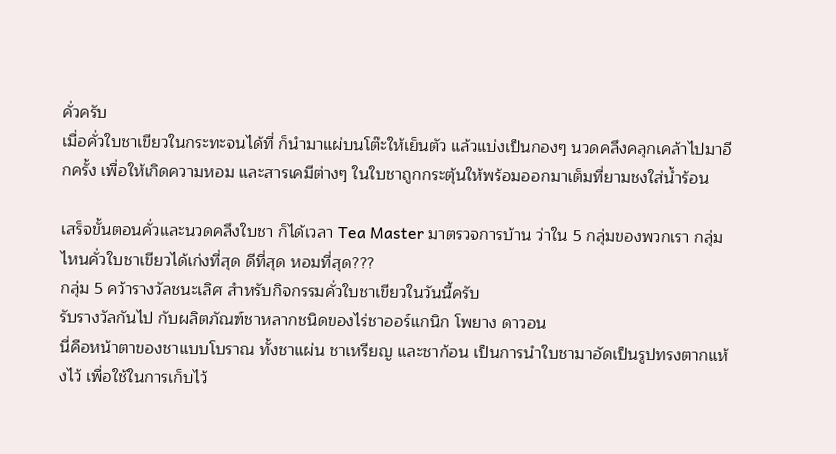คั่วครับ
เมื่อคั่วใบชาเขียวในกระทะจนได้ที่ ก็นำมาแผ่บนโต๊ะให้เย็นตัว แล้วแบ่งเป็นกองๆ นวดคลึงคลุกเคล้าไปมาอีกครั้ง เพื่อให้เกิดความหอม และสารเคมีต่างๆ ในใบชาถูกกระตุ้นให้พร้อมออกมาเต็มที่ยามชงใส่น้ำร้อน

เสร็จขั้นตอนคั่วและนวดคลึงใบชา ก็ได้เวลา Tea Master มาตรวจการบ้าน ว่าใน 5 กลุ่มของพวกเรา กลุ่มไหนคั่วใบชาเขียวได้เก่งที่สุด ดีที่สุด หอมที่สุด???
กลุ่ม 5 คว้ารางวัลชนะเลิศ สำหรับกิจกรรมคั่วใบชาเขียวในวันนี้ครับ
รับรางวัลกันไป กับผลิตภัณฑ์ชาหลากชนิดของไร่ชาออร์แกนิก โพยาง ดาวอน
นี่คือหน้าตาของชาแบบโบราณ ทั้งชาแผ่น ชาเหรียญ และชาก้อน เป็นการนำใบชามาอัดเป็นรูปทรงตากแห้งไว้ เพื่อใช้ในการเก็บไว้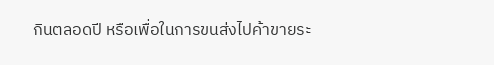กินตลอดปี หรือเพื่อในการขนส่งไปค้าขายระ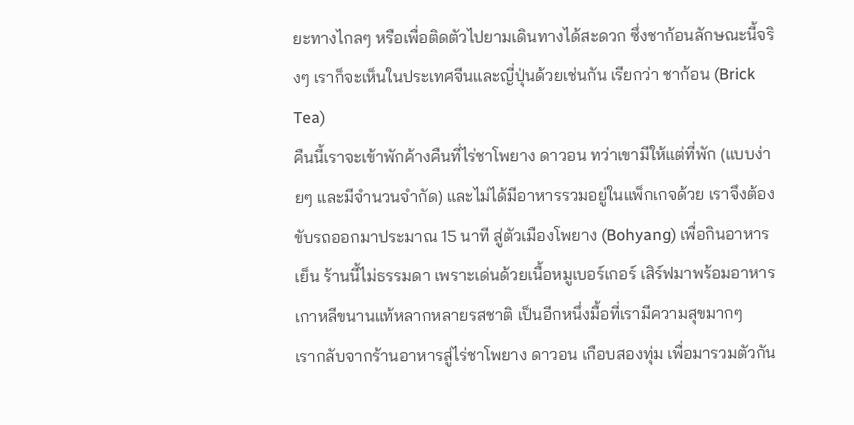ยะทางไกลๆ หรือเพื่อติดตัวไปยามเดินทางได้สะดวก ซึ่งชาก้อนลักษณะนี้จริงๆ เราก็จะเห็นในประเทศจีนและญี่ปุ่นด้วยเช่นกัน เรียกว่า ชาก้อน (Brick Tea)
คืนนี้เราจะเข้าพักค้างคืนที่ไร่ชาโพยาง ดาวอน ทว่าเขามีให้แต่ที่พัก (แบบง่ายๆ และมีจำนวนจำกัด) และไม่ได้มีอาหารรวมอยู่ในแพ็กเกจด้วย เราจึงต้องขับรถออกมาประมาณ 15 นาที สู่ตัวเมืองโพยาง (Bohyang) เพื่อกินอาหารเย็น ร้านนี้ไม่ธรรมดา เพราะเด่นด้วยเนื้อหมูเบอร์เกอร์ เสิร์ฟมาพร้อมอาหารเกาหลีขนานแท้หลากหลายรสชาติ เป็นอีกหนึ่งมื้อที่เรามีความสุขมากๆ
เรากลับจากร้านอาหารสู่ไร่ชาโพยาง ดาวอน เกือบสองทุ่ม เพื่อมารวมตัวกัน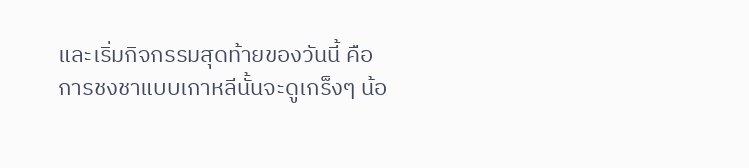และเริ่มกิจกรรมสุดท้ายของวันนี้ คือ
การชงชาแบบเกาหลีนั้นจะดูเกร็งๆ น้อ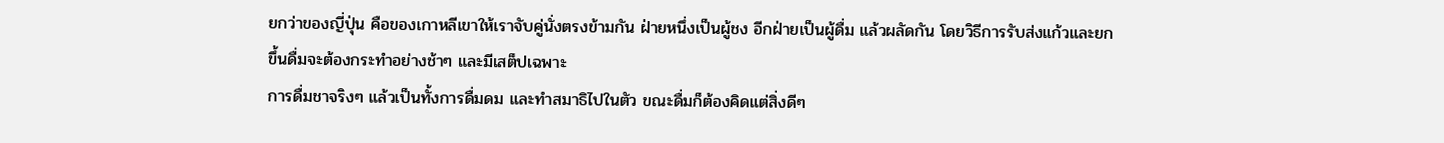ยกว่าของญี่ปุ่น คือของเกาหลีเขาให้เราจับคู่นั่งตรงข้ามกัน ฝ่ายหนึ่งเป็นผู้ชง อีกฝ่ายเป็นผู้ดื่ม แล้วผลัดกัน โดยวิธีการรับส่งแก้วและยกขึ้นดื่มจะต้องกระทำอย่างช้าๆ และมีเสต็ปเฉพาะ
การดื่มชาจริงๆ แล้วเป็นทั้งการดื่มดม และทำสมาธิไปในตัว ขณะดื่มก็ต้องคิดแต่สิ่งดีๆ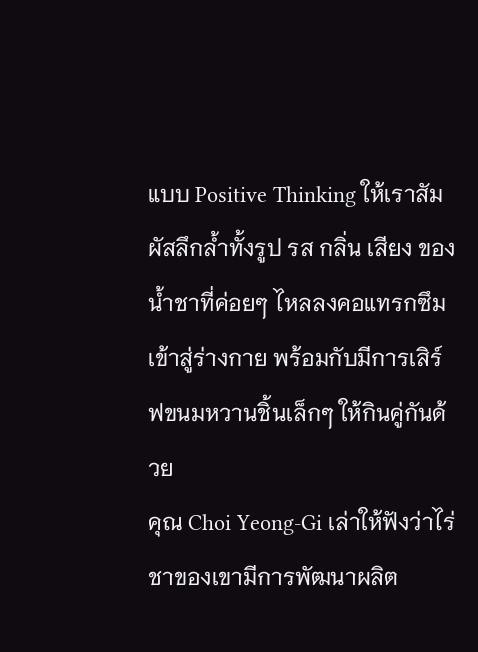แบบ Positive Thinking ให้เราสัมผัสลึกล้ำทั้งรูป รส กลิ่น เสียง ของน้ำชาที่ค่อยๆ ไหลลงคอแทรกซึมเข้าสู่ร่างกาย พร้อมกับมีการเสิร์ฟขนมหวานชิ้นเล็กๆ ให้กินคู่กันด้วย
คุณ Choi Yeong-Gi เล่าให้ฟังว่าไร่ชาของเขามีการพัฒนาผลิต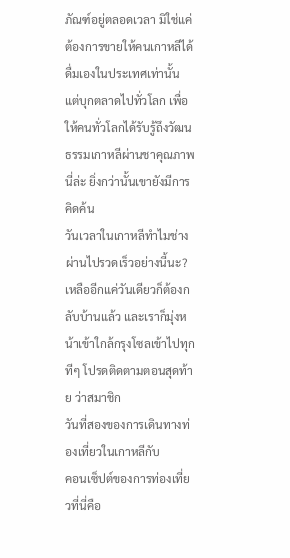ภัณฑ์อยู่ตลอดเวลา มิใช่แค่ต้องการขายให้คนเกาหลีได้ดื่มเองในประเทศเท่านั้น แต่บุกตลาดไปทั่วโลก เพื่อให้คนทั่วโลกได้รับรู้ถึงวัฒนธรรมเกาหลีผ่านชาคุณภาพนี่ล่ะ ยิ่งกว่านั้นเขายังมีการคิดค้น
วันเวลาในเกาหลีทำไมช่างผ่านไปรวดเร็วอย่างนี้นะ? เหลืออีกแค่วันเดียวก็ต้องกลับบ้านแล้ว และเราก็มุ่งหน้าเข้าใกล้กรุงโซลเข้าไปทุกทีๆ โปรดติดตามตอนสุดท้าย ว่าสมาชิก
วันที่สองของการเดินทางท่องเที่ยวในเกาหลีกับ
คอนเซ็ปต์ของการท่องเที่ยวที่นี่คือ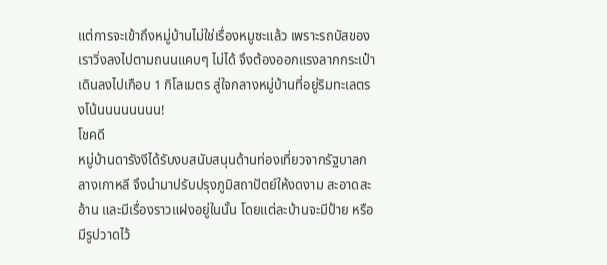แต่การจะเข้าถึงหมู่บ้านไม่ใช่เรื่องหมูซะแล้ว เพราะรถบัสของเราวิ่งลงไปตามถนนแคบๆ ไม่ได้ จึงต้องออกแรงลากกระเป๋าเดินลงไปเกือบ 1 กิโลเมตร สู่ใจกลางหมู่บ้านที่อยู่ริมทะเลตรงโน้นนนนนนนน!
โชคดี
หมู่บ้านดารังงีได้รับงบสนับสนุนด้านท่องเที่ยวจากรัฐบาลกลางเกาหลี จึงนำมาปรับปรุงภูมิสถาปัตย์ให้งดงาม สะอาดสะอ้าน และมีเรื่องราวแฝงอยู่ในนั้น โดยแต่ละบ้านจะมีป้าย หรือมีรูปวาดไว้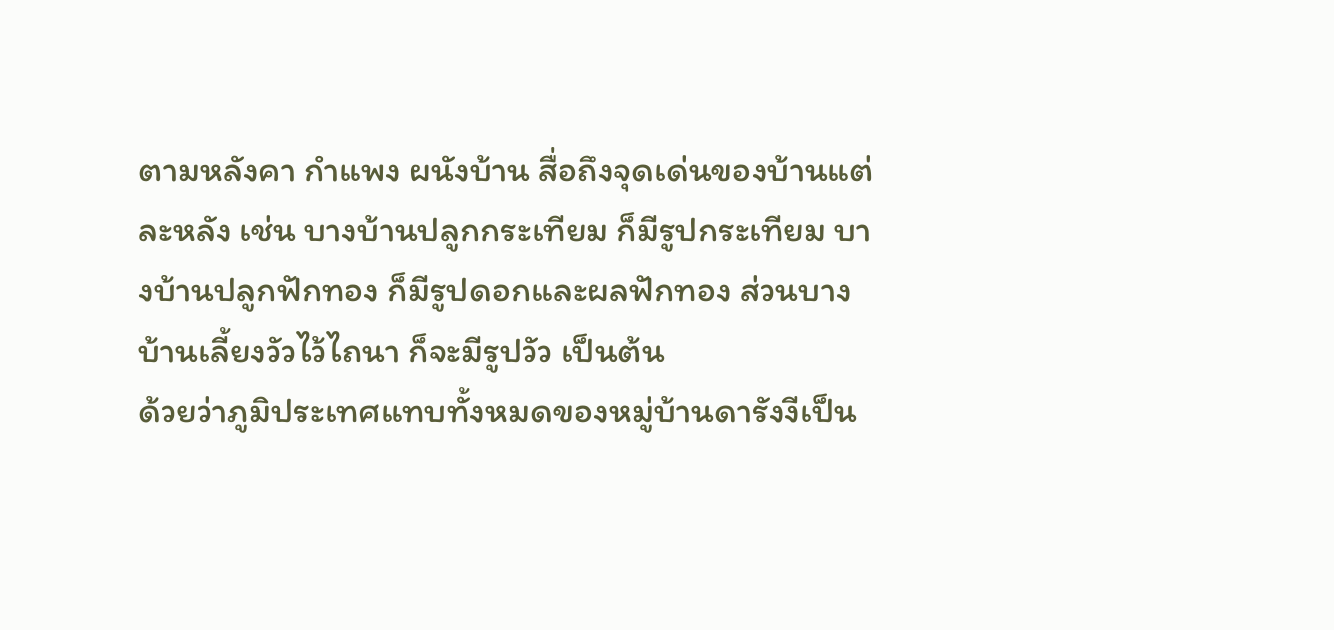ตามหลังคา กำแพง ผนังบ้าน สื่อถึงจุดเด่นของบ้านแต่ละหลัง เช่น บางบ้านปลูกกระเทียม ก็มีรูปกระเทียม บางบ้านปลูกฟักทอง ก็มีรูปดอกและผลฟักทอง ส่วนบางบ้านเลี้ยงวัวไว้ไถนา ก็จะมีรูปวัว เป็นต้น
ด้วยว่าภูมิประเทศแทบทั้งหมดของหมู่บ้านดารังงีเป็น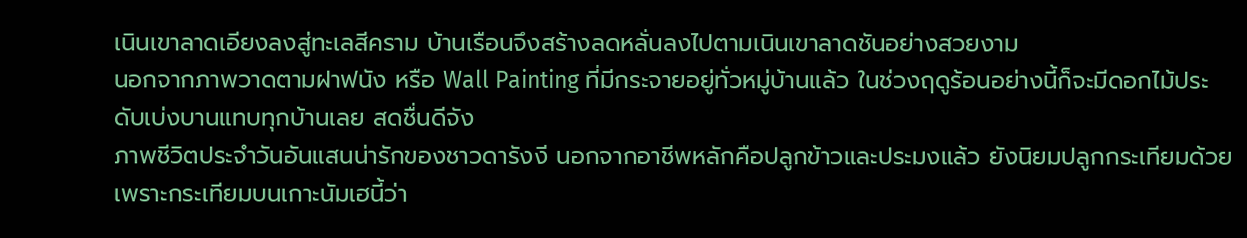เนินเขาลาดเอียงลงสู่ทะเลสีคราม บ้านเรือนจึงสร้างลดหลั่นลงไปตามเนินเขาลาดชันอย่างสวยงาม
นอกจากภาพวาดตามฝาฟนัง หรือ Wall Painting ที่มีกระจายอยู่ทั่วหมู่บ้านแล้ว ในช่วงฤดูร้อนอย่างนี้ก็จะมีดอกไม้ประดับเบ่งบานแทบทุกบ้านเลย สดชื่นดีจัง
ภาพชีวิตประจำวันอันแสนน่ารักของชาวดารังงี นอกจากอาชีพหลักคือปลูกข้าวและประมงแล้ว ยังนิยมปลูกกระเทียมด้วย เพราะกระเทียมบนเกาะนัมเฮนี้ว่า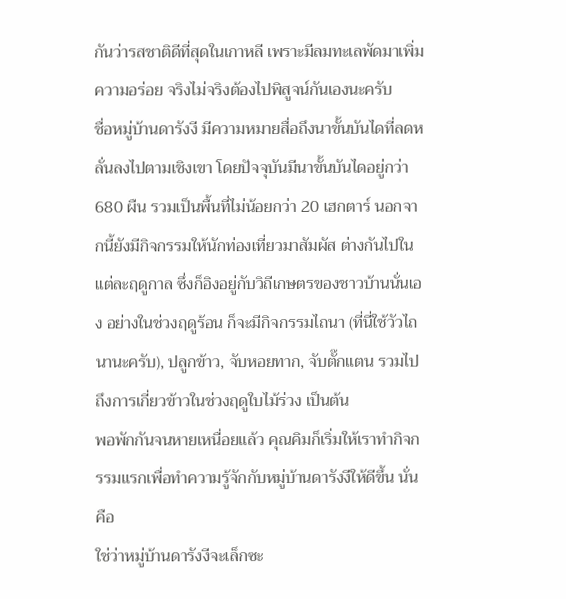กันว่ารสชาติดีที่สุดในเกาหลี เพราะมีลมทะเลพัดมาเพิ่มความอร่อย จริงไม่จริงต้องไปพิสูจน์กันเองนะครับ
ชื่อหมู่บ้านดารังงี มีความหมายสื่อถึงนาขั้นบันไดที่ลดหลั่นลงไปตามเชิงเขา โดยปัจจุบันมีนาขั้นบันไดอยู่กว่า 680 ผืน รวมเป็นพื้นที่ไม่น้อยกว่า 20 เฮกตาร์ นอกจากนี้ยังมีกิจกรรมให้นักท่องเที่ยวมาสัมผัส ต่างกันไปในแต่ละฤดูกาล ซึ่งก็อิงอยู่กับวิถีเกษตรของชาวบ้านนั่นเอง อย่างในช่วงฤดูร้อน ก็จะมีกิจกรรมไถนา (ที่นี่ใช้วัวไถนานะครับ), ปลูกข้าว, จับหอยทาก, จับตั๊กแตน รวมไปถึงการเกี่ยวข้าวในช่วงฤดูใบไม้ร่วง เป็นต้น
พอพักกันจนหายเหนื่อยแล้ว คุณคิมก็เริ่มให้เราทำกิจกรรมแรกเพื่อทำความรู้จักกับหมู่บ้านดารังงีให้ดีขึ้น นั่นคือ
ใช่ว่าหมู่บ้านดารังงีจะเล็กซะ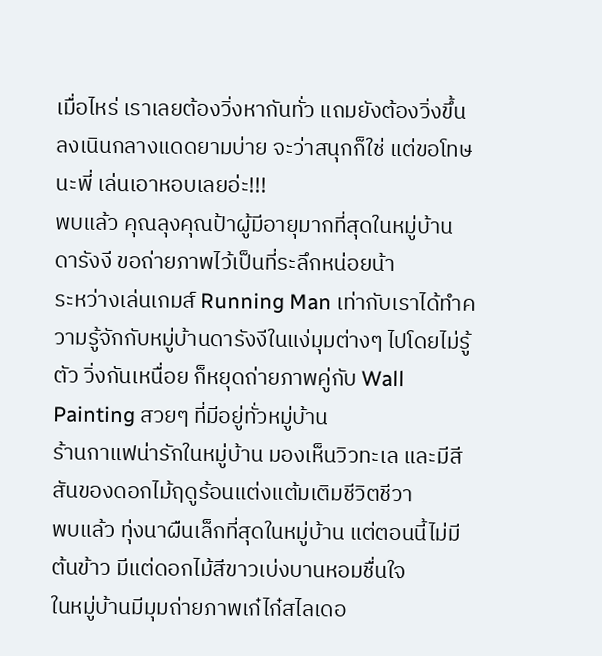เมื่อไหร่ เราเลยต้องวิ่งหากันทั่ว แถมยังต้องวิ่งขึ้นลงเนินกลางแดดยามบ่าย จะว่าสนุกก็ใช่ แต่ขอโทษนะพี่ เล่นเอาหอบเลยอ่ะ!!!
พบแล้ว คุณลุงคุณป้าผู้มีอายุมากที่สุดในหมู่บ้านดารังงี ขอถ่ายภาพไว้เป็นที่ระลึกหน่อยน้า
ระหว่างเล่นเกมส์ Running Man เท่ากับเราได้ทำความรู้จักกับหมู่บ้านดารังงีในแง่มุมต่างๆ ไปโดยไม่รู้ตัว วิ่งกันเหนื่อย ก็หยุดถ่ายภาพคู่กับ Wall Painting สวยๆ ที่มีอยู่ทั่วหมู่บ้าน
ร้านกาแฟน่ารักในหมู่บ้าน มองเห็นวิวทะเล และมีสีสันของดอกไม้ฤดูร้อนแต่งแต้มเติมชีวิตชีวา
พบแล้ว ทุ่งนาผืนเล็กที่สุดในหมู่บ้าน แต่ตอนนี้ไม่มีต้นข้าว มีแต่ดอกไม้สีขาวเบ่งบานหอมชื่นใจ
ในหมู่บ้านมีมุมถ่ายภาพเก๋ไก๋สไลเดอ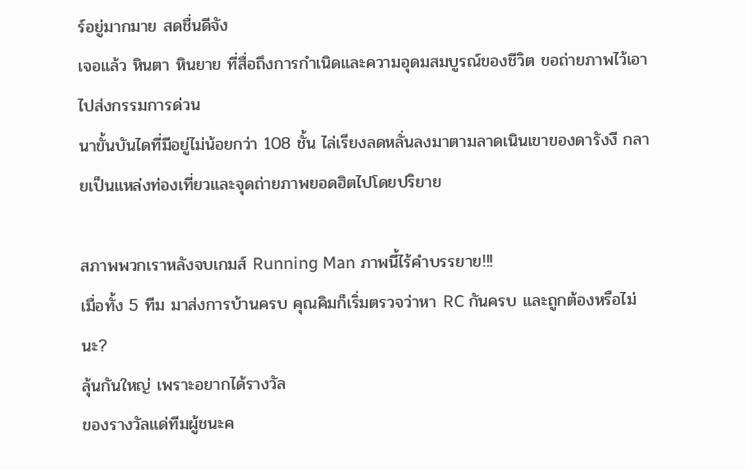ร์อยู่มากมาย สดชื่นดีจัง
เจอแล้ว หินตา หินยาย ที่สื่อถึงการกำเนิดและความอุดมสมบูรณ์ของชีวิต ขอถ่ายภาพไว้เอาไปส่งกรรมการด่วน
นาขั้นบันไดที่มีอยู่ไม่น้อยกว่า 108 ชั้น ไล่เรียงลดหลั่นลงมาตามลาดเนินเขาของดารังงี กลายเป็นแหล่งท่องเที่ยวและจุดถ่ายภาพยอดฮิตไปโดยปริยาย

สภาพพวกเราหลังจบเกมส์ Running Man ภาพนี้ไร้คำบรรยาย!!!
เมื่อทั้ง 5 ทีม มาส่งการบ้านครบ คุณคิมก็เริ่มตรวจว่าหา RC กันครบ และถูกต้องหรือไม่นะ?
ลุ้นกันใหญ่ เพราะอยากได้รางวัล
ของรางวัลแด่ทีมผู้ชนะค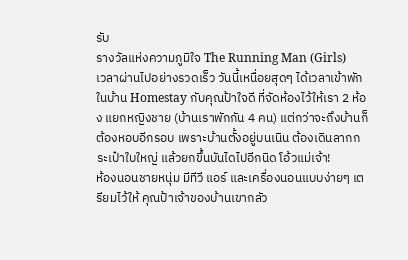รับ
รางวัลแห่งความภูมิใจ The Running Man (Girls)
เวลาผ่านไปอย่างรวดเร็ว วันนี้เหนื่อยสุดๆ ได้เวลาเข้าพักในบ้าน Homestay กับคุณป้าใจดี ที่จัดห้องไว้ให้เรา 2 ห้อง แยกหญิงชาย (บ้านเราพักกัน 4 คน) แต่กว่าจะถึงบ้านก็ต้องหอบอีกรอบ เพราะบ้านตั้งอยู่บนเนิน ต้องเดินลากกระเป๋าใบใหญ่ แล้วยกขึ้นบันไดไปอีกนิด โอ้วแม่เจ้า!
ห้องนอนชายหนุ่ม มีทีวี แอร์ และเครื่องนอนแบบง่ายๆ เตรียมไว้ให้ คุณป้าเจ้าของบ้านเขากลัว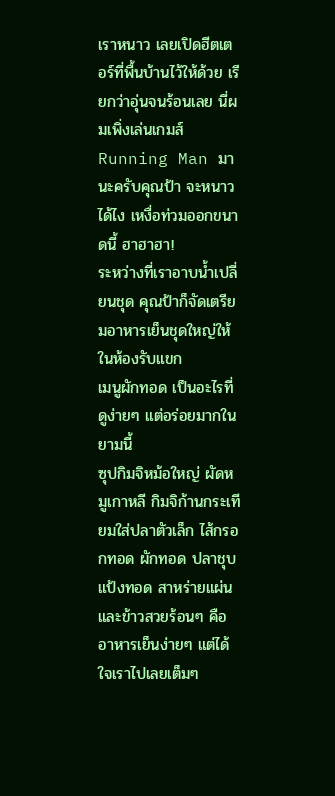เราหนาว เลยเปิดฮีตเตอร์ที่พื้นบ้านไว้ให้ด้วย เรียกว่าอุ่นจนร้อนเลย นี่ผมเพิ่งเล่นเกมส์ Running Man มานะครับคุณป้า จะหนาวได้ไง เหงื่อท่วมออกขนาดนี้ ฮาฮาฮา!
ระหว่างที่เราอาบน้ำเปลี่ยนชุด คุณป้าก็จัดเตรียมอาหารเย็นชุดใหญ่ให้ในห้องรับแขก
เมนูผักทอด เป็นอะไรที่ดูง่ายๆ แต่อร่อยมากในยามนี้
ซุปกิมจิหม้อใหญ่ ผัดหมูเกาหลี กิมจิก้านกระเทียมใส่ปลาตัวเล็ก ไส้กรอกทอด ผักทอด ปลาชุบแป้งทอด สาหร่ายแผ่น และข้าวสวยร้อนๆ คืออาหารเย็นง่ายๆ แต่ได้ใจเราไปเลยเต็มๆ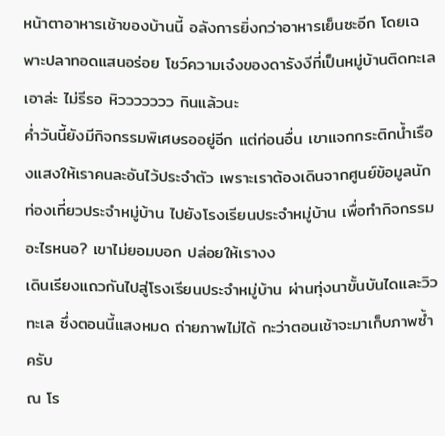หน้าตาอาหารเช้าของบ้านนี้ อลังการยิ่งกว่าอาหารเย็นซะอีก โดยเฉพาะปลาทอดแสนอร่อย โชว์ความเจ๋งของดารังงีที่เป็นหมู่บ้านติดทะเล
เอาล่ะ ไม่รีรอ หิววววววว กินแล้วนะ
ค่ำวันนี้ยังมีกิจกรรมพิเศษรออยู่อีก แต่ก่อนอื่น เขาแจกกระติกน้ำเรืองแสงให้เราคนละอันไว้ประจำตัว เพราะเราต้องเดินจากศูนย์ข้อมูลนักท่องเที่ยวประจำหมู่บ้าน ไปยังโรงเรียนประจำหมู่บ้าน เพื่อทำกิจกรรมอะไรหนอ? เขาไม่ยอมบอก ปล่อยให้เรางง
เดินเรียงแถวกันไปสู่โรงเรียนประจำหมู่บ้าน ผ่านทุ่งนาขั้นบันไดและวิวทะเล ซึ่งตอนนี้แสงหมด ถ่ายภาพไม่ได้ กะว่าตอนเช้าจะมาเก็บภาพซ้ำครับ
ณ โร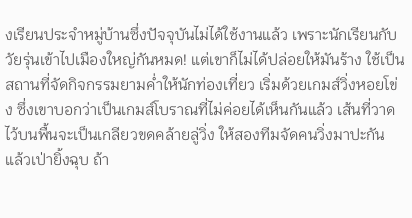งเรียนประจำหมู่บ้านซึ่งปัจจุบันไม่ได้ใช้งานแล้ว เพราะนักเรียนกับวัยรุ่นเข้าไปเมืองใหญ่กันหมด! แต่เขาก็ไม่ได้ปล่อยให้มันร้าง ใช้เป็นสถานที่จัดกิจกรรมยามค่ำให้นักท่องเที่ยว เริ่มด้วยเกมส์วิ่งหอยโข่ง ซึ่งเขาบอกว่าเป็นเกมส์โบราณที่ไม่ค่อยได้เห็นกันแล้ว เส้นที่วาดไว้บนพื้นจะเป็นเกลียวขดคล้ายลู่วิ่ง ให้สองทีมจัดคนวิ่งมาปะกัน แล้วเป่ายิ้งฉุบ ถ้า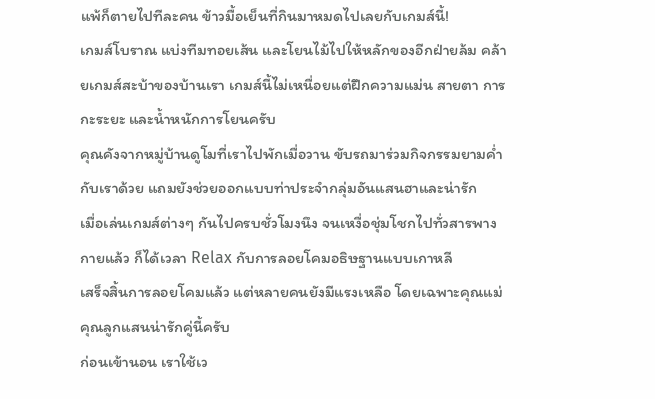แพ้ก็ตายไปทีละคน ข้าวมื้อเย็นที่กินมาหมดไปเลยกับเกมส์นี้!
เกมส์โบราณ แบ่งทีมทอยเส้น และโยนไม้ไปให้หลักของอีกฝ่ายล้ม คล้ายเกมส์สะบ้าของบ้านเรา เกมส์นี้ไม่เหนื่อยแต่ฝึกความแม่น สายตา การกะระยะ และน้ำหนักการโยนครับ
คุณคังจากหมู่บ้านดูโมที่เราไปพักเมื่อวาน ขับรถมาร่วมกิจกรรมยามค่ำกับเราด้วย แถมยังช่วยออกแบบท่าประจำกลุ่มอันแสนฮาและน่ารัก
เมื่อเล่นเกมส์ต่างๆ กันไปครบชั่วโมงนึง จนเหงื่อชุ่มโชกไปทั่วสารพางกายแล้ว ก็ได้เวลา Relax กับการลอยโคมอธิษฐานแบบเกาหลี
เสร็จสิ้นการลอยโคมแล้ว แต่หลายคนยังมีแรงเหลือ โดยเฉพาะคุณแม่คุณลูกแสนน่ารักคู่นี้ครับ
ก่อนเข้านอน เราใช้เว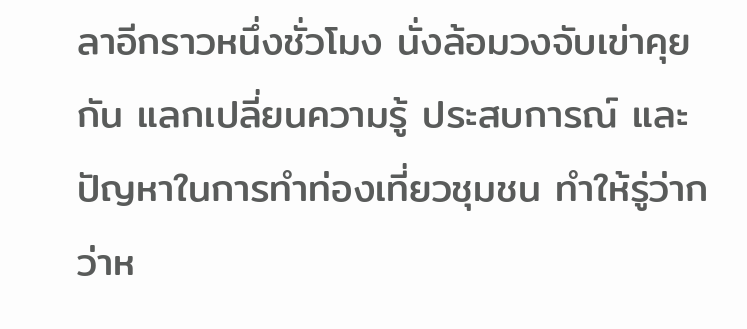ลาอีกราวหนึ่งชั่วโมง นั่งล้อมวงจับเข่าคุยกัน แลกเปลี่ยนความรู้ ประสบการณ์ และปัญหาในการทำท่องเที่ยวชุมชน ทำให้รู่ว่ากว่าห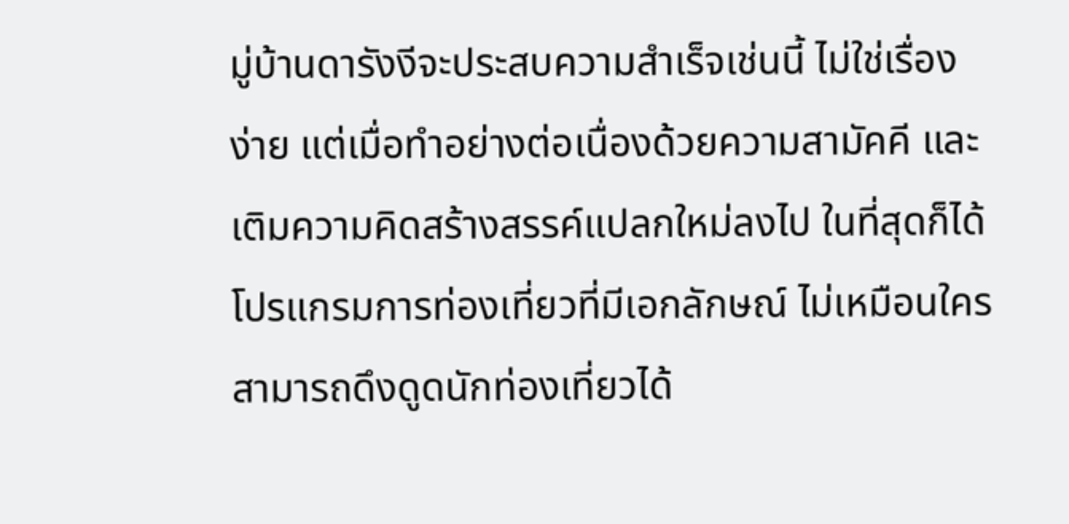มู่บ้านดารังงีจะประสบความสำเร็จเช่นนี้ ไม่ใช่เรื่องง่าย แต่เมื่อทำอย่างต่อเนื่องด้วยความสามัคคี และเติมความคิดสร้างสรรค์แปลกใหม่ลงไป ในที่สุดก็ได้โปรแกรมการท่องเที่ยวที่มีเอกลักษณ์ ไม่เหมือนใคร สามารถดึงดูดนักท่องเที่ยวได้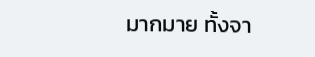มากมาย ทั้งจา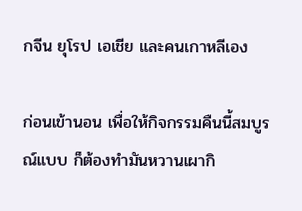กจีน ยุโรป เอเชีย และคนเกาหลีเอง

ก่อนเข้านอน เพื่อให้กิจกรรมคืนนี้สมบูรณ์แบบ ก็ต้องทำมันหวานเผากิ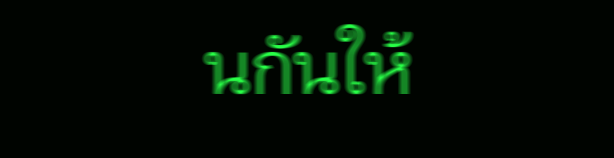นกันให้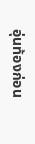อุ่นท้องก่อน